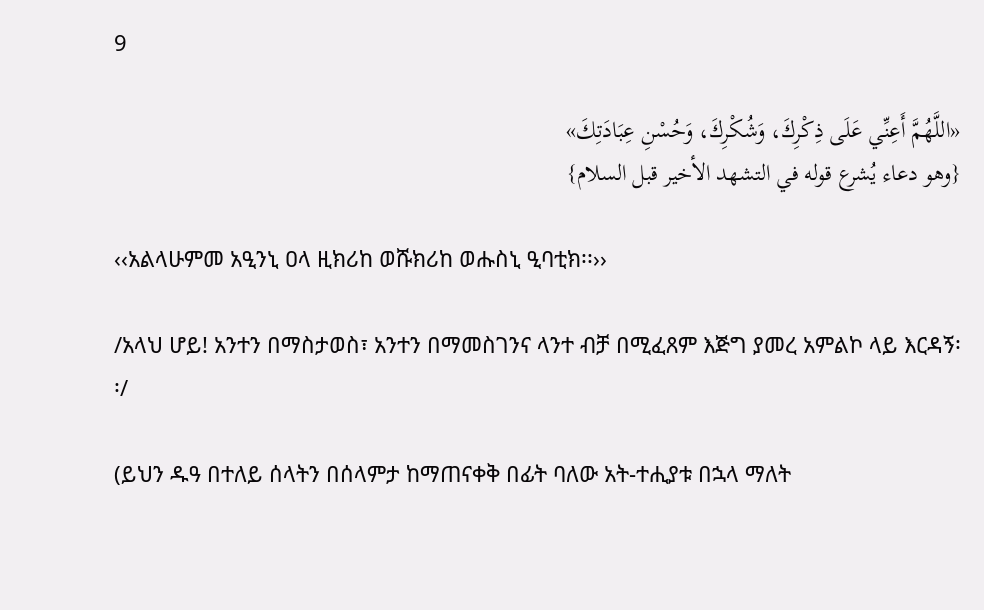9

«اللَّهُمَّ أَعِنِّي عَلَى ذِكْرِكَ، وَشُكْرِكَ، وَحُسْنِ عِبَادَتِكَ»
{وهو دعاء يُشرع قوله في التشهد الأخير قبل السلام}

‹‹አልላሁምመ አዒንኒ ዐላ ዚክሪከ ወሹክሪከ ወሑስኒ ዒባቲክ፡፡››

/አላህ ሆይ! አንተን በማስታወስ፣ አንተን በማመስገንና ላንተ ብቻ በሚፈጸም እጅግ ያመረ አምልኮ ላይ እርዳኝ፡፡/

(ይህን ዱዓ በተለይ ሰላትን በሰላምታ ከማጠናቀቅ በፊት ባለው አት-ተሒያቱ በኋላ ማለት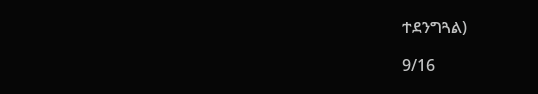ተደንግጓል)

9/16